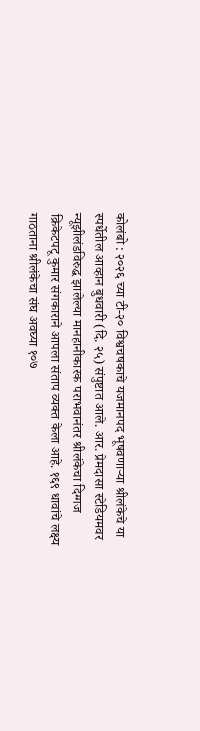कोलंबो : २०२६ च्या टी-२० विश्वचषकाचे यजमानपद भूषवणाऱ्या श्रीलंकेचे या स्पर्धेतील आव्हान बुधवारी (दि. २५) संपुष्टात आले. आर. प्रेमदासा स्टेडियमवर न्यूझीलंडविरुद्ध झालेल्या मानहानीकारक पराभवानंतर श्रीलंकेचा दिग्गज क्रिकेटपटू कुमार संगकाराने आपला संताप व्यक्त केला आहे. १६९ धावांचे लक्ष्य गाठताना श्रीलंकेचा संघ अवघ्या १०७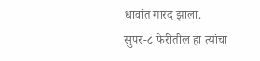धावांत गारद झाला. सुपर-८ फेरीतील हा त्यांचा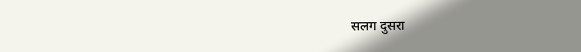सलग दुसरा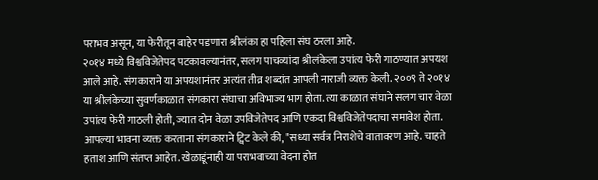पराभव असून, या फेरीतून बाहेर पडणारा श्रीलंका हा पहिला संघ ठरला आहे.
२०१४ मध्ये विश्वविजेतेपद पटकावल्यानंतर, सलग पाचव्यांदा श्रीलंकेला उपांत्य फेरी गाठण्यात अपयश आले आहे. संगकाराने या अपयशानंतर अत्यंत तीव्र शब्दांत आपली नाराजी व्यक्त केली. २००९ ते २०१४ या श्रीलंकेच्या सुवर्णकाळात संगकारा संघाचा अविभाज्य भाग होता. त्या काळात संघाने सलग चार वेळा उपांत्य फेरी गाठली होती, ज्यात दोन वेळा उपविजेतेपद आणि एकदा विश्वविजेतेपदाचा समावेश होता.
आपल्या भावना व्यक्त करताना संगकाराने ट्विट केले की, "सध्या सर्वत्र निराशेचे वातावरण आहे. चाहते हताश आणि संतप्त आहेत. खेळाडूंनाही या पराभवाच्या वेदना होत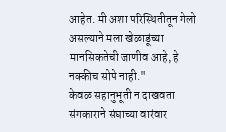आहेत. मी अशा परिस्थितीतून गेलो असल्याने मला खेळाडूंच्या मानसिकतेची जाणीव आहे, हे नक्कीच सोपे नाही."
केवळ सहानुभूती न दाखवता संगकाराने संघाच्या वारंवार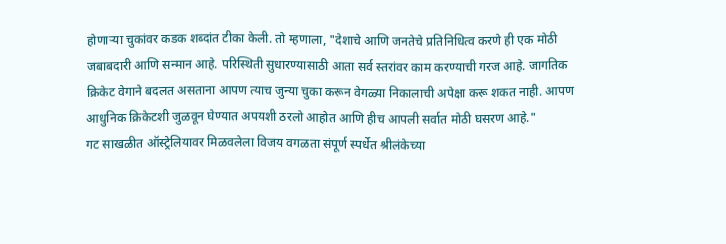होणाऱ्या चुकांवर कडक शब्दांत टीका केली. तो म्हणाला, "देशाचे आणि जनतेचे प्रतिनिधित्व करणे ही एक मोठी जबाबदारी आणि सन्मान आहे. परिस्थिती सुधारण्यासाठी आता सर्व स्तरांवर काम करण्याची गरज आहे. जागतिक क्रिकेट वेगाने बदलत असताना आपण त्याच जुन्या चुका करून वेगळ्या निकालाची अपेक्षा करू शकत नाही. आपण आधुनिक क्रिकेटशी जुळवून घेण्यात अपयशी ठरलो आहोत आणि हीच आपली सर्वात मोठी घसरण आहे."
गट साखळीत ऑस्ट्रेलियावर मिळवलेला विजय वगळता संपूर्ण स्पर्धेत श्रीलंकेच्या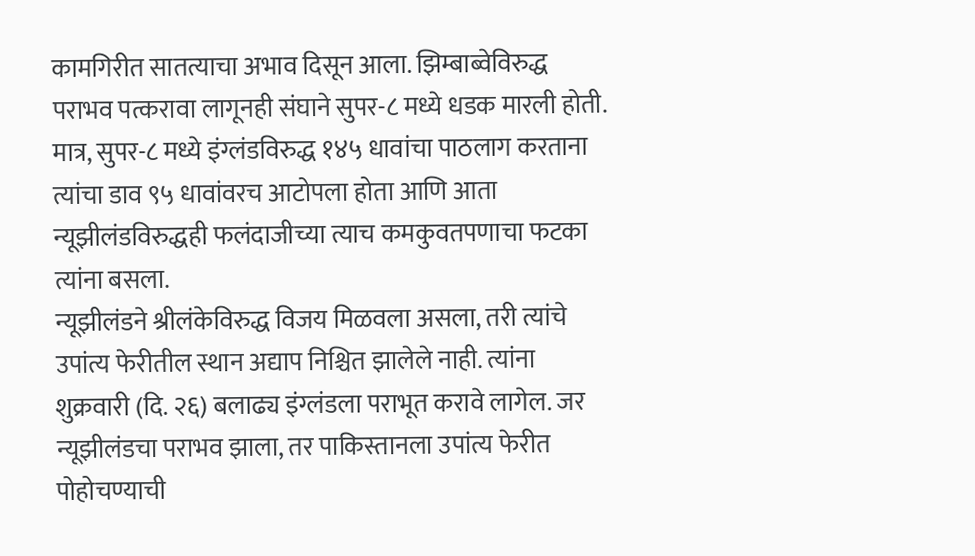कामगिरीत सातत्याचा अभाव दिसून आला. झिम्बाब्वेविरुद्ध पराभव पत्करावा लागूनही संघाने सुपर-८ मध्ये धडक मारली होती. मात्र, सुपर-८ मध्ये इंग्लंडविरुद्ध १४५ धावांचा पाठलाग करताना त्यांचा डाव ९५ धावांवरच आटोपला होता आणि आता न्यूझीलंडविरुद्धही फलंदाजीच्या त्याच कमकुवतपणाचा फटका त्यांना बसला.
न्यूझीलंडने श्रीलंकेविरुद्ध विजय मिळवला असला, तरी त्यांचे उपांत्य फेरीतील स्थान अद्याप निश्चित झालेले नाही. त्यांना शुक्रवारी (दि. २६) बलाढ्य इंग्लंडला पराभूत करावे लागेल. जर न्यूझीलंडचा पराभव झाला, तर पाकिस्तानला उपांत्य फेरीत पोहोचण्याची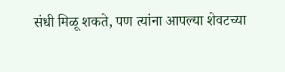संधी मिळू शकते, पण त्यांना आपल्या शेवटच्या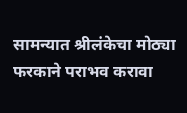सामन्यात श्रीलंकेचा मोठ्या फरकाने पराभव करावा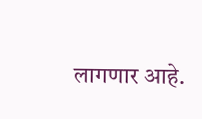लागणार आहे.